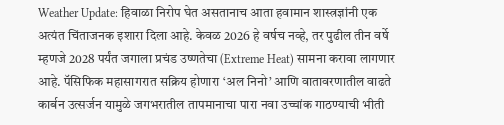Weather Update: हिवाळा निरोप घेत असतानाच आता हवामान शास्त्रज्ञांनी एक अत्यंत चिंताजनक इशारा दिला आहे. केवळ 2026 हे वर्षच नव्हे, तर पुढील तीन वर्षे म्हणजे 2028 पर्यंत जगाला प्रचंड उष्णतेचा (Extreme Heat) सामना करावा लागणार आहे. पॅसिफिक महासागरात सक्रिय होणारा ‘अल निनो’ आणि वातावरणातील वाढते कार्बन उत्सर्जन यामुळे जगभरातील तापमानाचा पारा नवा उच्चांक गाठण्याची भीती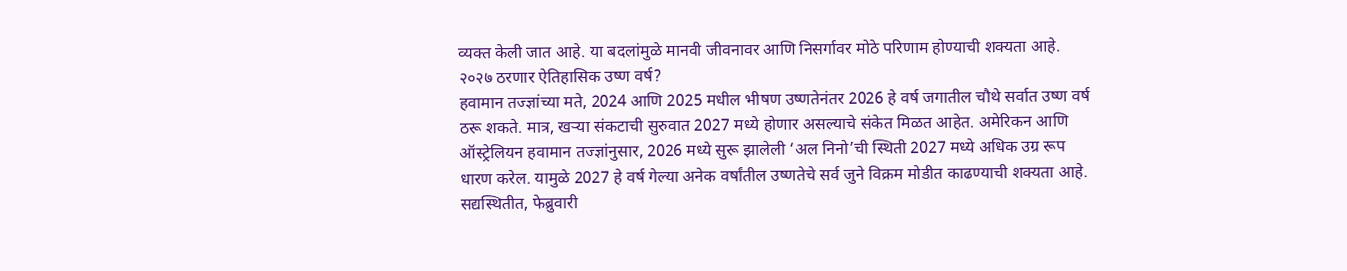व्यक्त केली जात आहे. या बदलांमुळे मानवी जीवनावर आणि निसर्गावर मोठे परिणाम होण्याची शक्यता आहे.
२०२७ ठरणार ऐतिहासिक उष्ण वर्ष?
हवामान तज्ज्ञांच्या मते, 2024 आणि 2025 मधील भीषण उष्णतेनंतर 2026 हे वर्ष जगातील चौथे सर्वात उष्ण वर्ष ठरू शकते. मात्र, खऱ्या संकटाची सुरुवात 2027 मध्ये होणार असल्याचे संकेत मिळत आहेत. अमेरिकन आणि ऑस्ट्रेलियन हवामान तज्ज्ञांनुसार, 2026 मध्ये सुरू झालेली ‘अल निनो’ची स्थिती 2027 मध्ये अधिक उग्र रूप धारण करेल. यामुळे 2027 हे वर्ष गेल्या अनेक वर्षांतील उष्णतेचे सर्व जुने विक्रम मोडीत काढण्याची शक्यता आहे. सद्यस्थितीत, फेब्रुवारी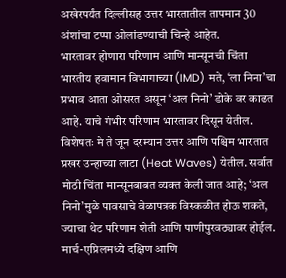अखेरपर्यंत दिल्लीसह उत्तर भारतातील तापमान 30 अंशांचा टप्पा ओलांडण्याची चिन्हे आहेत.
भारतावर होणारा परिणाम आणि मान्सूनची चिंता
भारतीय हवामान विभागाच्या (IMD) मते, ‘ला निना’चा प्रभाव आता ओसरत असून ‘अल निनो’ डोके वर काढत आहे. याचे गंभीर परिणाम भारतावर दिसून येतील. विशेषतः मे ते जून दरम्यान उत्तर आणि पश्चिम भारतात प्रखर उन्हाच्या लाटा (Heat Waves) येतील. सर्वात मोठी चिंता मान्सूनबाबत व्यक्त केली जात आहे; ‘अल निनो’मुळे पावसाचे वेळापत्रक विस्कळीत होऊ शकते, ज्याचा थेट परिणाम शेती आणि पाणीपुरवठ्यावर होईल. मार्च-एप्रिलमध्ये दक्षिण आणि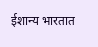ईशान्य भारतात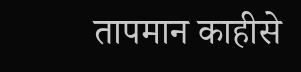तापमान काहीसे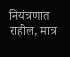नियंत्रणात राहील, मात्र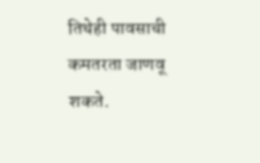तिथेही पावसाची कमतरता जाणवू शकते.